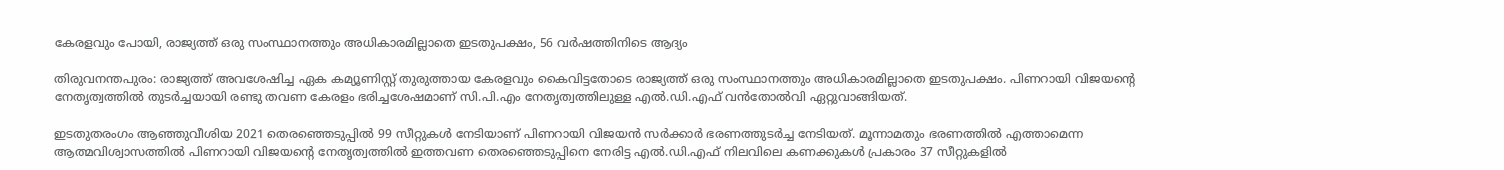കേരളവും പോയി, രാജ്യത്ത് ഒരു സംസ്ഥാനത്തും അധികാരമില്ലാതെ ഇടതുപക്ഷം, 56 വർഷത്തിനിടെ ആദ്യം

തിരുവനന്തപുരം: രാജ്യത്ത് അവശേഷിച്ച ഏക കമ്യൂണിസ്റ്റ് തുരുത്തായ കേരളവും കൈവിട്ടതോടെ രാജ്യത്ത് ഒരു സംസ്ഥാനത്തും അധികാരമില്ലാതെ ഇടതുപക്ഷം. പിണറായി വിജയന്‍റെ നേതൃത്വത്തിൽ തുടർച്ചയായി രണ്ടു തവണ കേരളം ഭരിച്ചശേഷമാണ് സി.പി.എം നേതൃത്വത്തിലുള്ള എൽ.ഡി.എഫ് വൻതോൽവി ഏറ്റുവാങ്ങിയത്.

ഇടതുതരംഗം ആഞ്ഞുവീശിയ 2021 തെരഞ്ഞെടുപ്പിൽ 99 സീറ്റുകൾ നേടിയാണ് പിണറായി വിജയൻ സർക്കാർ ഭരണത്തുടർച്ച നേടിയത്. മൂന്നാമതും ഭരണത്തിൽ എത്താമെന്ന ആത്മവിശ്വാസത്തിൽ പിണറായി വിജയന്‍റെ നേതൃത്വത്തിൽ ഇത്തവണ തെരഞ്ഞെടുപ്പിനെ നേരിട്ട എൽ.ഡി.എഫ് നിലവിലെ കണക്കുകൾ പ്രകാരം 37 സീറ്റുകളിൽ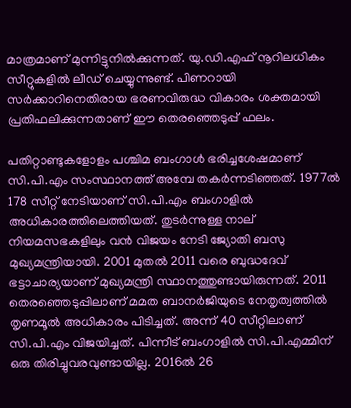മാത്രമാണ് മുന്നിട്ടുനിൽക്കുന്നത്. യു.ഡി.എഫ് നൂറിലധികം സീറ്റുകളിൽ ലീഡ് ചെയ്യുന്നുണ്ട്. പിണറായി സർക്കാറിനെതിരായ ഭരണവിരുദ്ധ വികാരം ശക്തമായി പ്രതിഫലിക്കുന്നതാണ് ഈ തെരഞ്ഞെടുപ്പ് ഫലം.

പതിറ്റാണ്ടുകളോളം പശ്ചിമ ബംഗാൾ ഭരിച്ചശേഷമാണ് സി.പി.എം സംസ്ഥാനത്ത് അമ്പേ തകർന്നടിഞ്ഞത്. 1977ല്‍ 178 സീറ്റ് നേടിയാണ് സി.പി.എം ബംഗാളില്‍ അധികാരത്തിലെത്തിയത്. തുടര്‍ന്നുള്ള നാല് നിയമസഭകളിലും വന്‍ വിജയം നേടി ജ്യോതി ബസു മുഖ്യമന്ത്രിയായി. 2001 മുതല്‍ 2011 വരെ ബുദ്ധദേവ് ഭട്ടാചാര്യയാണ് മുഖ്യമന്ത്രി സ്ഥാനത്തുണ്ടായിരുന്നത്. 2011 തെരഞ്ഞെടുപ്പിലാണ് മമത ബാനര്‍ജിയുടെ നേതൃത്വത്തില്‍ തൃണമൂല്‍ അധികാരം പിടിച്ചത്. അന്ന് 40 സീറ്റിലാണ് സി.പി.എം വിജയിച്ചത്. പിന്നീട് ബംഗാളില്‍ സി.പി.എമ്മിന് ഒരു തിരിച്ചുവരവുണ്ടായില്ല. 2016ല്‍ 26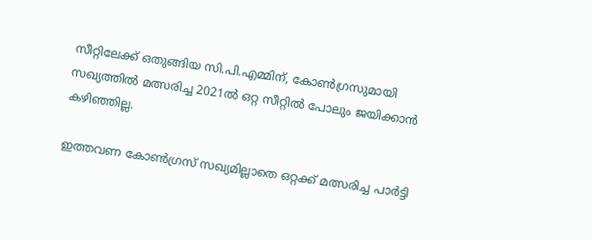സീറ്റിലേക്ക് ഒതുങ്ങിയ സി.പി.എമ്മിന്, കോണ്‍ഗ്രസുമായി സഖ്യത്തില്‍ മത്സരിച്ച 2021ല്‍ ഒറ്റ സീറ്റില്‍ പോലും ജയിക്കാന്‍ കഴിഞ്ഞില്ല.

ഇത്തവണ കോണ്‍ഗ്രസ് സഖ്യമില്ലാതെ ഒറ്റക്ക് മത്സരിച്ച പാർട്ടി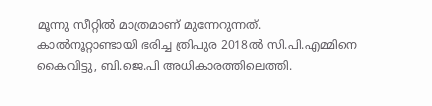മൂന്നു സീറ്റിൽ മാത്രമാണ് മുന്നേറുന്നത്. കാൽനൂറ്റാണ്ടായി ഭരിച്ച ത്രിപുര 2018ൽ സി.പി.എമ്മിനെ കൈവിട്ടു, ബി.ജെ.പി അധികാരത്തിലെത്തി.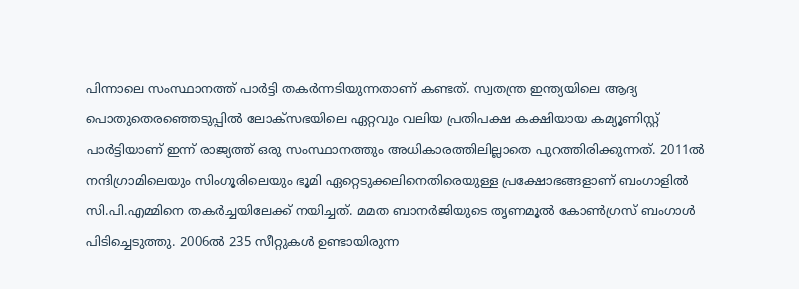പിന്നാലെ സംസ്ഥാനത്ത് പാർട്ടി തകർന്നടിയുന്നതാണ് കണ്ടത്. സ്വതന്ത്ര ഇന്ത്യയിലെ ആദ്യ പൊതുതെരഞ്ഞെടുപ്പിൽ ലോക്സഭയിലെ ഏറ്റവും വലിയ പ്രതിപക്ഷ കക്ഷിയായ കമ്യൂണിസ്റ്റ് പാർട്ടിയാണ് ഇന്ന് രാജ്യത്ത് ഒരു സംസ്ഥാനത്തും അധികാരത്തിലില്ലാതെ പുറത്തിരിക്കുന്നത്. 2011ൽ നന്ദിഗ്രാമിലെയും സിംഗൂരിലെയും ഭൂമി ഏറ്റെടുക്കലിനെതിരെയുള്ള പ്രക്ഷോഭങ്ങളാണ് ബംഗാളിൽ സി.പി.എമ്മിനെ തകർച്ചയിലേക്ക് നയിച്ചത്. മമത ബാനർജിയുടെ തൃണമൂൽ കോൺഗ്രസ് ബംഗാൾ പിടിച്ചെടുത്തു. 2006ൽ 235 സീറ്റുകൾ ഉണ്ടായിരുന്ന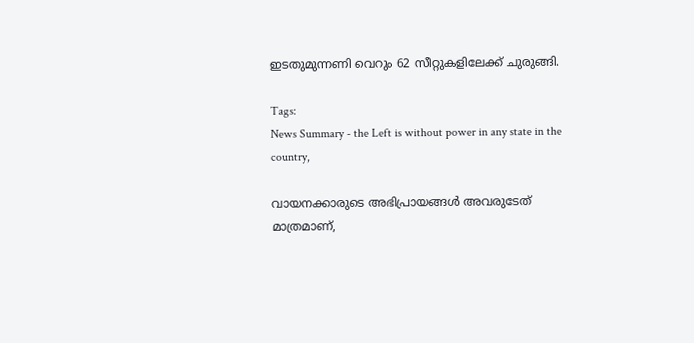ഇടതുമുന്നണി വെറും 62 സീറ്റുകളിലേക്ക് ചുരുങ്ങി.

Tags:
News Summary - the Left is without power in any state in the country,

വായനക്കാരുടെ അഭിപ്രായങ്ങള്‍ അവരുടേത് മാത്രമാണ്,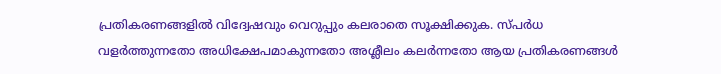പ്രതികരണങ്ങളിൽ വിദ്വേഷവും വെറുപ്പും കലരാതെ സൂക്ഷിക്കുക. സ്പർധ വളർത്തുന്നതോ അധിക്ഷേപമാകുന്നതോ അശ്ലീലം കലർന്നതോ ആയ പ്രതികരണങ്ങൾ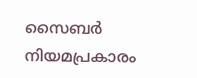സൈബർ നിയമപ്രകാരം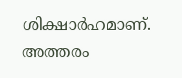ശിക്ഷാർഹമാണ്. അത്തരം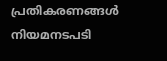പ്രതികരണങ്ങൾ നിയമനടപടി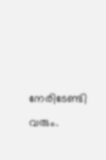നേരിടേണ്ടി വരും.